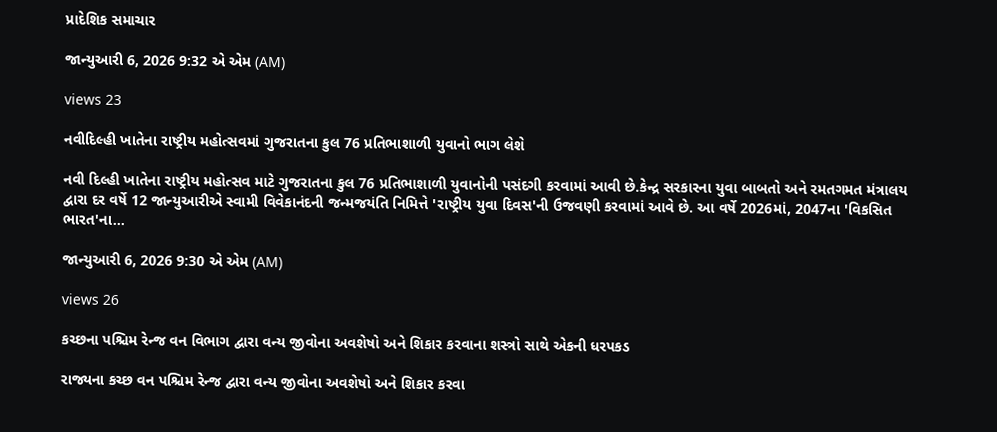પ્રાદેશિક સમાચાર

જાન્યુઆરી 6, 2026 9:32 એ એમ (AM)

views 23

નવીદિલ્હી ખાતેના રાષ્ટ્રીય મહોત્સવમાં ગુજરાતના કુલ 76 પ્રતિભાશાળી યુવાનો ભાગ લેશે

નવી દિલ્હી ખાતેના રાષ્ટ્રીય મહોત્સવ માટે ગુજરાતના કુલ 76 પ્રતિભાશાળી યુવાનોની પસંદગી કરવામાં આવી છે.કેન્દ્ર સરકારના યુવા બાબતો અને રમતગમત મંત્રાલય દ્વારા દર વર્ષે 12 જાન્યુઆરીએ સ્વામી વિવેકાનંદની જન્મજયંતિ નિમિત્તે 'રાષ્ટ્રીય યુવા દિવસ'ની ઉજવણી કરવામાં આવે છે. આ વર્ષે 2026માં, 2047ના 'વિકસિત ભારત'ના...

જાન્યુઆરી 6, 2026 9:30 એ એમ (AM)

views 26

કચ્છના પશ્ચિમ રેન્જ વન વિભાગ દ્વારા વન્ય જીવોના અવશેષો અને શિકાર કરવાના શસ્ત્રો સાથે એકની ધરપકડ

રાજ્યના કચ્છ વન પશ્ચિમ રેન્જ દ્વારા વન્ય જીવોના અવશેષો અને શિકાર કરવા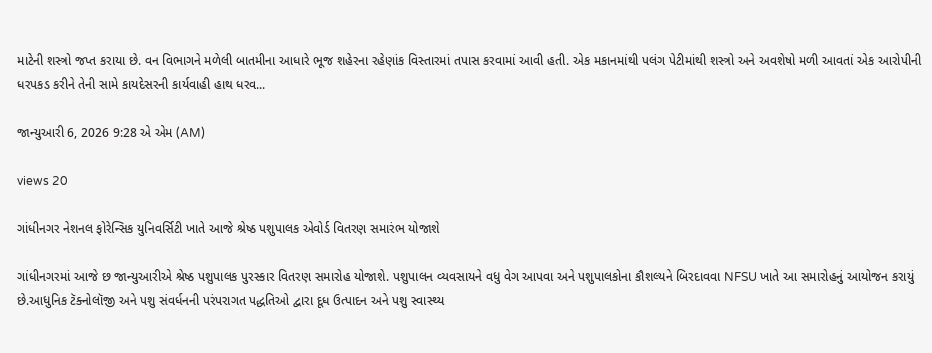માટેની શસ્ત્રો જપ્ત કરાયા છે. વન વિભાગને મળેલી બાતમીના આધારે ભૂજ શહેરના રહેણાંક વિસ્તારમાં તપાસ કરવામાં આવી હતી. એક મકાનમાંથી પલંગ પેટીમાંથી શસ્ત્રો અને અવશેષો મળી આવતાં એક આરોપીની ધરપકડ કરીને તેની સામે કાયદેસરની કાર્યવાહી હાથ ધરવ...

જાન્યુઆરી 6, 2026 9:28 એ એમ (AM)

views 20

ગાંધીનગર નેશનલ ફોરેન્સિક યુનિવર્સિટી ખાતે આજે શ્રેષ્ઠ પશુપાલક એવોર્ડ વિતરણ સમારંભ યોજાશે

ગાંધીનગરમાં આજે છ જાન્યુઆરીએ શ્રેષ્ઠ પશુપાલક પુરસ્કાર વિતરણ સમારોહ યોજાશે. પશુપાલન વ્યવસાયને વધુ વેગ આપવા અને પશુપાલકોના કૌશલ્યને બિરદાવવા NFSU ખાતે આ સમારોહનું આયોજન કરાયું છે.આધુનિક ટૅક્નોલૉજી અને પશુ સંવર્ધનની પરંપરાગત પદ્ધતિઓ દ્વારા દૂધ ઉત્પાદન અને પશુ સ્વાસ્થ્ય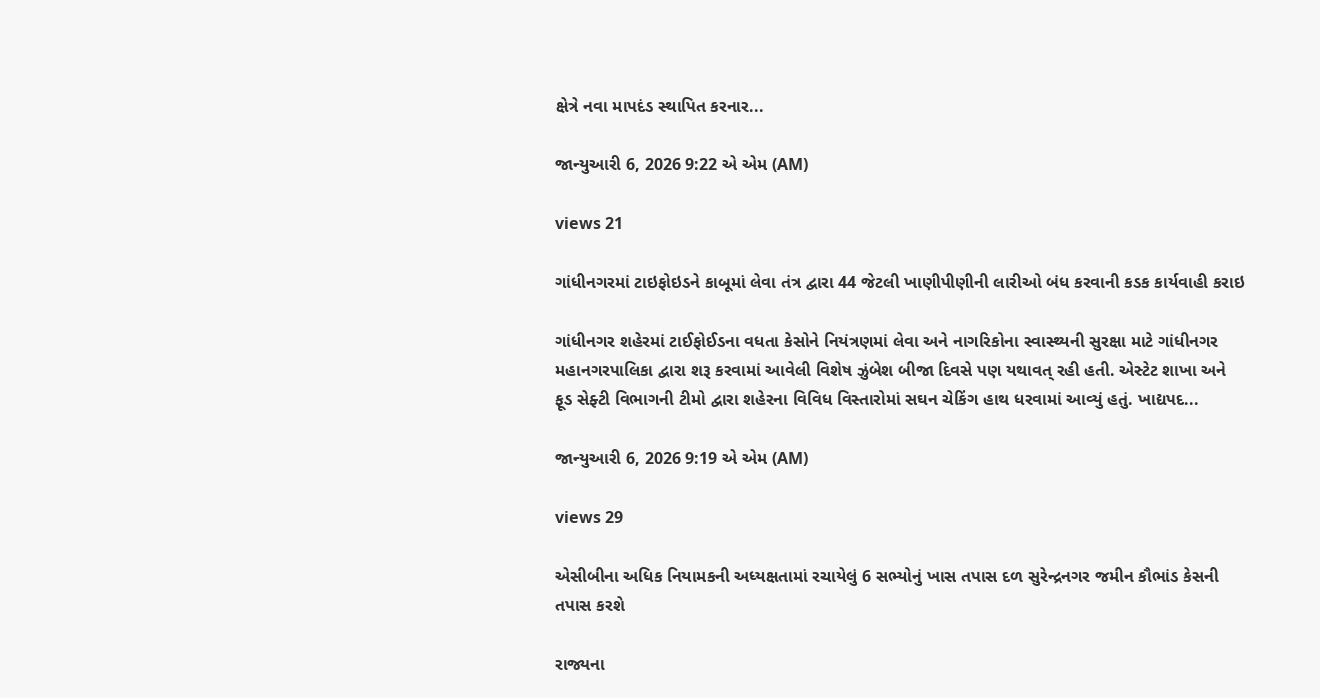ક્ષેત્રે નવા માપદંડ સ્થાપિત કરનાર...

જાન્યુઆરી 6, 2026 9:22 એ એમ (AM)

views 21

ગાંધીનગરમાં ટાઇફોઇડને કાબૂમાં લેવા તંત્ર દ્વારા 44 જેટલી ખાણીપીણીની લારીઓ બંધ કરવાની કડક કાર્યવાહી કરાઇ

ગાંધીનગર શહેરમાં ટાઈફોઈડના વધતા કેસોને નિયંત્રણમાં લેવા અને નાગરિકોના સ્વાસ્થ્યની સુરક્ષા માટે ગાંધીનગર મહાનગરપાલિકા દ્વારા શરૂ કરવામાં આવેલી વિશેષ ઝુંબેશ બીજા દિવસે પણ યથાવત્ રહી હતી. એસ્ટેટ શાખા અને ફૂડ સેફ્ટી વિભાગની ટીમો દ્વારા શહેરના વિવિધ વિસ્તારોમાં સઘન ચેકિંગ હાથ ધરવામાં આવ્યું હતું. ખાદ્યપદ...

જાન્યુઆરી 6, 2026 9:19 એ એમ (AM)

views 29

એસીબીના અધિક નિયામકની અધ્યક્ષતામાં રચાયેલું 6 સભ્યોનું ખાસ તપાસ દળ સુરેન્દ્રનગર જમીન કૌભાંડ કેસની તપાસ કરશે

રાજ્યના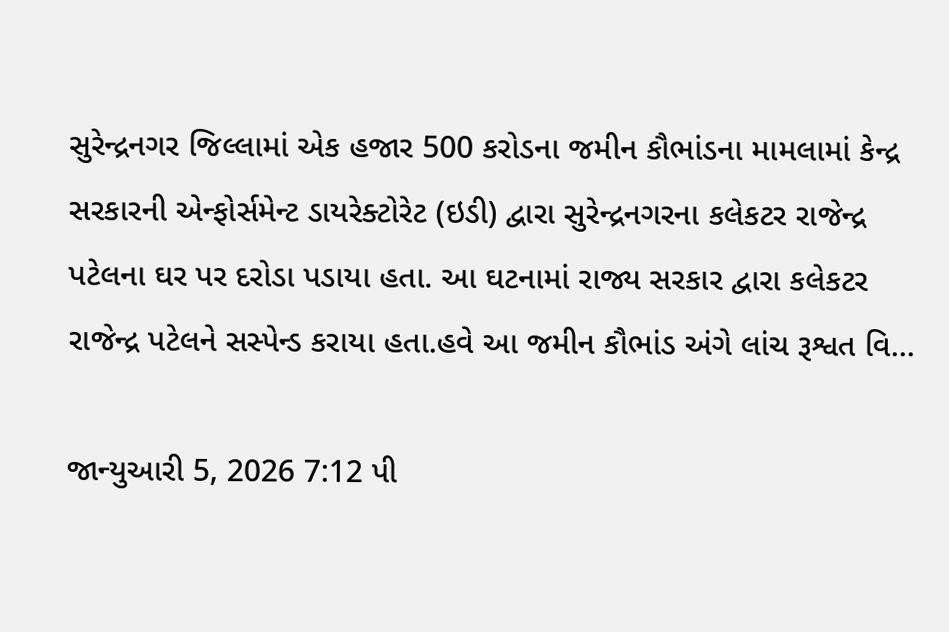સુરેન્દ્રનગર જિલ્લામાં એક હજાર 500 કરોડના જમીન કૌભાંડના મામલામાં કેન્દ્ર સરકારની એન્ફોર્સમેન્ટ ડાયરેક્ટોરેટ (ઇડી) દ્વારા સુરેન્દ્રનગરના કલેકટર રાજેન્દ્ર પટેલના ઘર પર દરોડા પડાયા હતા. આ ઘટનામાં રાજ્ય સરકાર દ્વારા કલેકટર રાજેન્દ્ર પટેલને સસ્પેન્ડ કરાયા હતા.હવે આ જમીન કૌભાંડ અંગે લાંચ રૂશ્વત વિ...

જાન્યુઆરી 5, 2026 7:12 પી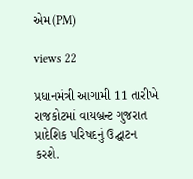એમ(PM)

views 22

પ્રધાનમંત્રી આગામી 11 તારીખે રાજકોટમાં વાયબ્રન્ટ ગુજરાત પ્રાદેશિક પરિષદનું ઉદ્ઘાટન કરશે.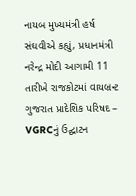નાયબ મુખ્યમંત્રી હર્ષ સંઘવીએ કહ્યું, પ્રધાનમંત્રી નરેન્દ્ર મોદી આગામી 11 તારીખે રાજકોટમાં વાયબ્રન્ટ ગુજરાત પ્રાદેશિક પરિષદ – VGRCનું ઉદ્ઘાટન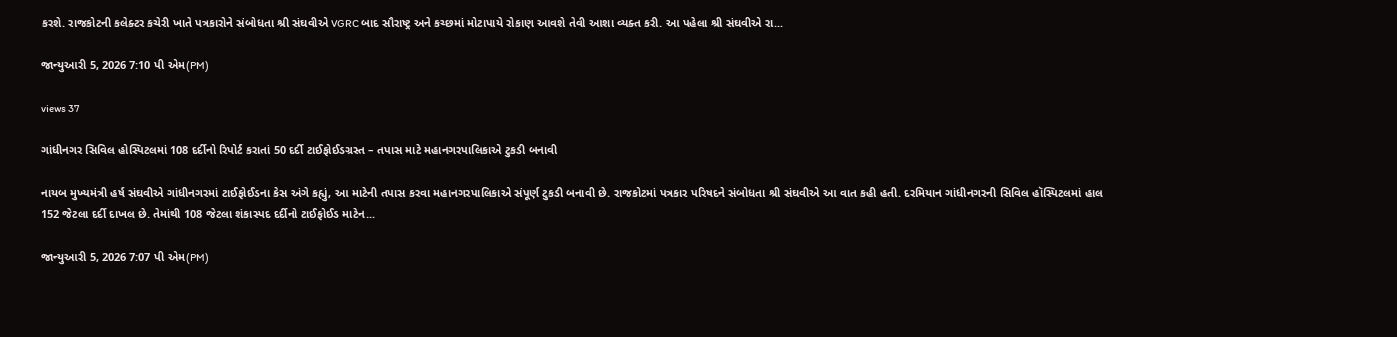કરશે. રાજકોટની કલેક્ટર કચેરી ખાતે પત્રકારોને સંબોધતા શ્રી સંઘવીએ VGRC બાદ સૌરાષ્ટ્ર અને કચ્છમાં મોટાપાયે રોકાણ આવશે તેવી આશા વ્યક્ત કરી. આ પહેલા શ્રી સંઘવીએ રા...

જાન્યુઆરી 5, 2026 7:10 પી એમ(PM)

views 37

ગાંધીનગર સિવિલ હોસ્પિટલમાં 108 દર્દીનો રિપોર્ટ કરાતાં 50 દર્દી ટાઈફોઈડગ્રસ્ત – તપાસ માટે મહાનગરપાલિકાએ ટુકડી બનાવી

નાયબ મુખ્યમંત્રી હર્ષ સંઘવીએ ગાંધીનગરમાં ટાઈફોઈડના કેસ અંગે કહ્યું, આ માટેની તપાસ કરવા મહાનગરપાલિકાએ સંપૂર્ણ ટુકડી બનાવી છે. રાજકોટમાં પત્રકાર પરિષદને સંબોધતા શ્રી સંઘવીએ આ વાત કહી હતી. દરમિયાન ગાંધીનગરની સિવિલ હૉસ્પિટલમાં હાલ 152 જેટલા દર્દી દાખલ છે. તેમાંથી 108 જેટલા શંકાસ્પદ દર્દીનો ટાઈફોઈડ માટેન...

જાન્યુઆરી 5, 2026 7:07 પી એમ(PM)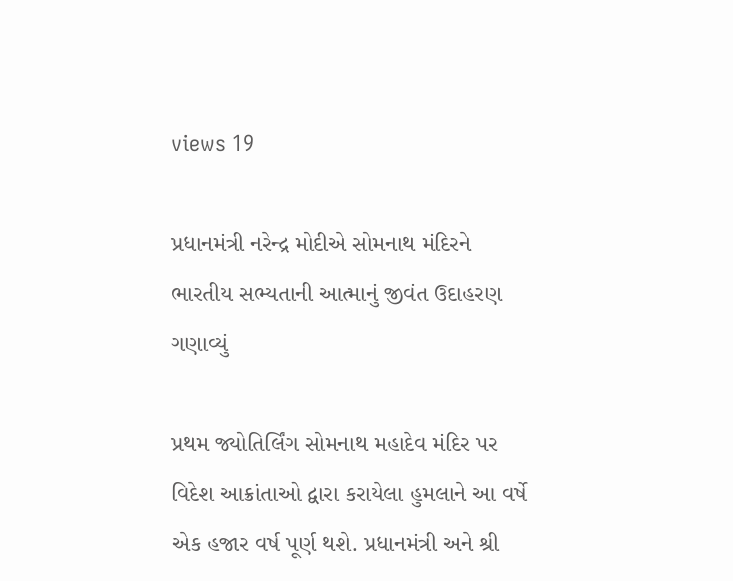views 19

પ્રધાનમંત્રી નરેન્દ્ર મોદીએ સોમનાથ મંદિરને ભારતીય સભ્યતાની આત્માનું જીવંત ઉદાહરણ ગણાવ્યું

પ્રથમ જ્યોતિર્લિંગ સોમનાથ મહાદેવ મંદિર પર વિદેશ આક્રાંતાઓ દ્વારા કરાયેલા હુમલાને આ વર્ષે એક હજાર વર્ષ પૂર્ણ થશે. પ્રધાનમંત્રી અને શ્રી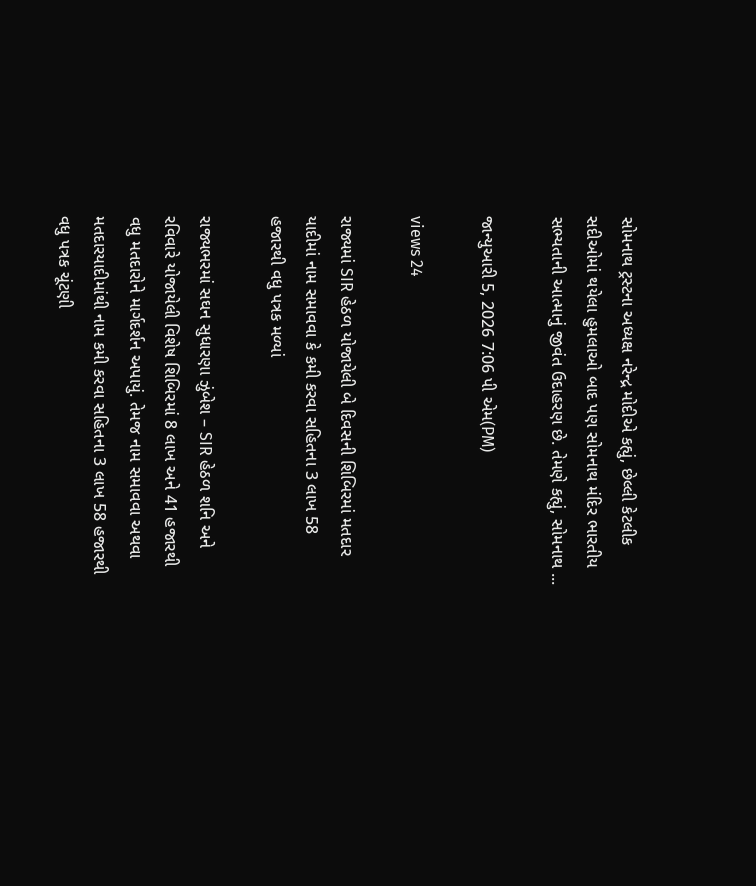સોમનાથ ટ્રસ્ટના અધ્યક્ષ નરેન્દ્ર મોદીએ કહ્યું, છેલ્લી કેટલીક સદીઓમાં થયેલા હુમલાઓ બાદ પણ સોમનાથ મંદિર ભારતીય સભ્યતાની આત્માનું જીવંત ઉદાહરણ છે. તેમણે કહ્યું, સોમનાથ ...

જાન્યુઆરી 5, 2026 7:06 પી એમ(PM)

views 24

રાજ્યમાં SIR હેઠળ યોજાયેલી બે દિવસની શિબિરમાં મતદાર યાદીમાં નામ સમાવવા કે કમી કરવા સહિતના 3 લાખ 58 હજારથી વધુ પત્રક મળ્યાં

રાજ્યભરમાં સઘન સુધારણા ઝુંબેશ – SIR હેઠળ શનિ અને રવિવારે યોજાયેલી વિશેષ શિબિરમાં 8 લાખ અને 41 હજારથી વધુ મતદારોને માર્ગદર્શન અપાયું. તેમજ નામ સમાવવા અથવા મતદારયાદીમાંથી નામ કમી કરવા સહિતના 3 લાખ 58 હજારથી વધુ પત્રક ચૂંટણી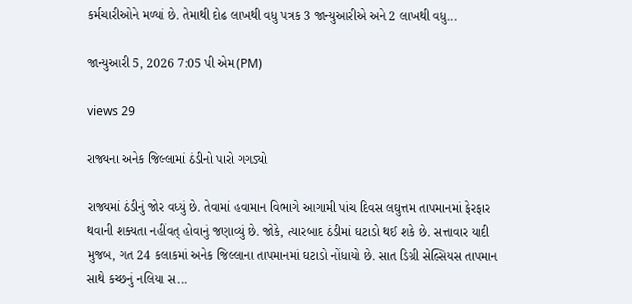કર્મચારીઓને મળ્યાં છે. તેમાથી દોઢ લાખથી વધુ પત્રક 3 જાન્યુઆરીએ અને 2 લાખથી વધુ...

જાન્યુઆરી 5, 2026 7:05 પી એમ(PM)

views 29

રાજ્યના અનેક જિલ્લામાં ઠંડીનો પારો ગગડ્યો

રાજ્યમાં ઠંડીનું જોર વધ્યું છે. તેવામાં હવામાન વિભાગે આગામી પાંચ દિવસ લઘુત્તમ તાપમાનમાં ફેરફાર થવાની શક્યતા નહીંવત્ હોવાનું જણાવ્યું છે. જોકે, ત્યારબાદ ઠંડીમાં ઘટાડો થઈ શકે છે. સત્તાવાર યાદી મુજબ, ગત 24 કલાકમાં અનેક જિલ્લાના તાપમાનમાં ઘટાડો નોંધાયો છે. સાત ડિગ્રી સેલ્સિયસ તાપમાન સાથે કચ્છનું નલિયા સ...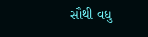સૌથી વધુ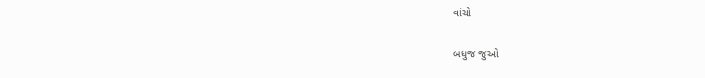વાંચો

બધુજ જુઓ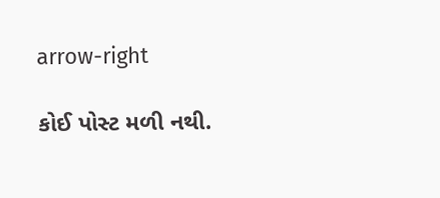arrow-right

કોઈ પોસ્ટ મળી નથી.